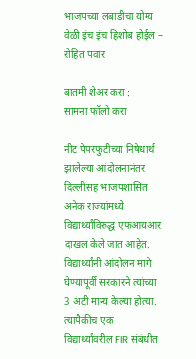भाजपच्या लबाडीचा योग्य वेळी इंच इंच हिशोब होईल – रोहित पवार

बातमी शेअर करा :
सामना फॉलो करा

नीट पेपरफुटीच्या निषेधार्थ झालेल्या आंदोलनानंतर दिल्लीसह भाजपशासित अनेक राज्यांमध्ये विद्यार्थ्यांविरुद्ध एफआयआर दाखल केले जात आहेत. विद्यार्थ्यांनी आंदोलन मागे घेण्यापूर्वी सरकारने त्यांच्या 3 अटी मान्य केल्या होत्या. त्यापैकीच एक विद्यार्थ्यांवरील FIR संबंधीत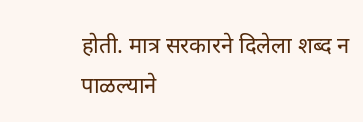होती. मात्र सरकारने दिलेला शब्द न पाळल्याने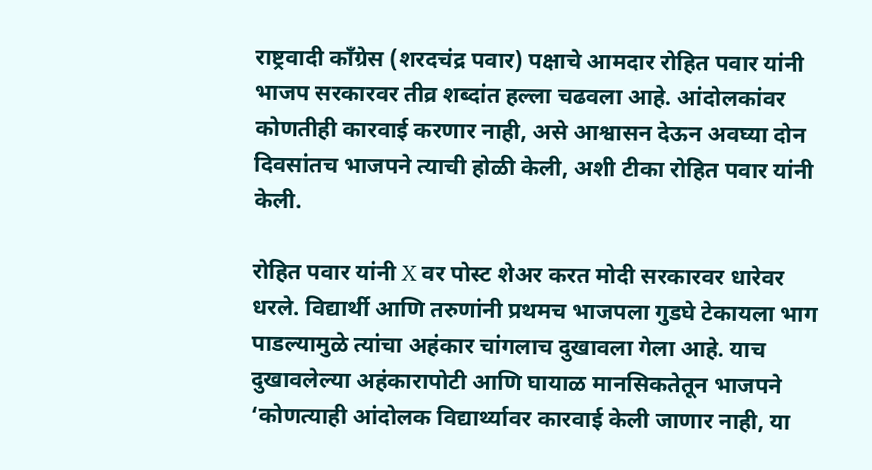राष्ट्रवादी काँग्रेस (शरदचंद्र पवार) पक्षाचे आमदार रोहित पवार यांनी भाजप सरकारवर तीव्र शब्दांत हल्ला चढवला आहे. आंदोलकांवर कोणतीही कारवाई करणार नाही, असे आश्वासन देऊन अवघ्या दोन दिवसांतच भाजपने त्याची होळी केली, अशी टीका रोहित पवार यांनी केली.

रोहित पवार यांनी X वर पोस्ट शेअर करत मोदी सरकारवर धारेवर धरले. विद्यार्थी आणि तरुणांनी प्रथमच भाजपला गुडघे टेकायला भाग पाडल्यामुळे त्यांचा अहंकार चांगलाच दुखावला गेला आहे. याच दुखावलेल्या अहंकारापोटी आणि घायाळ मानसिकतेतून भाजपने ‘कोणत्याही आंदोलक विद्यार्थ्यावर कारवाई केली जाणार नाही, या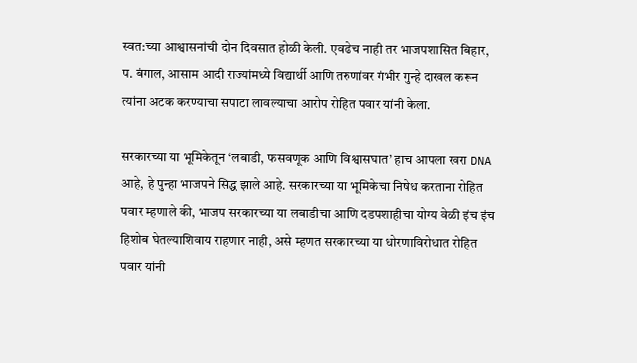स्वत:च्या आश्वासनांची दोन दिवसात होळी केली. एवढेच नाही तर भाजपशासित बिहार, प. बंगाल, आसाम आदी राज्यांमध्ये विद्यार्थी आणि तरुणांवर गंभीर गुन्हे दाखल करून त्यांना अटक करण्याचा सपाटा लावल्याचा आरोप रोहित पवार यांनी केला.

सरकारच्या या भूमिकेतून ‘लबाडी, फसवणूक आणि विश्वासघात’ हाच आपला खरा DNA आहे, हे पुन्हा भाजपने सिद्ध झाले आहे. सरकारच्या या भूमिकेचा निषेध करताना रोहित पवार म्हणाले की, भाजप सरकारच्या या लबाडीचा आणि दडपशाहीचा योग्य वेळी इंच इंच हिशोब घेतल्याशिवाय राहणार नाही, असे म्हणत सरकारच्या या धोरणाविरोधात रोहित पवार यांनी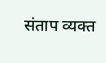संताप व्यक्त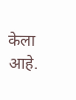केला आहे.